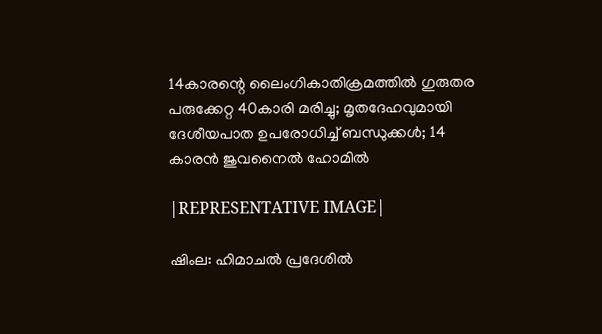14കാരന്റെ ലൈംഗികാതിക്രമത്തില്‍ ഗുരുതര പരുക്കേറ്റ 40കാരി മരിച്ചു; മൃതദേഹവുമായി ദേശീയപാത ഉപരോധിച്ച് ബന്ധുക്കള്‍; 14 കാരന്‍ ജുവനൈല്‍ ഹോമില്‍

|REPRESENTATIVE IMAGE|

ഷിംല: ഹിമാചല്‍ പ്രദേശില്‍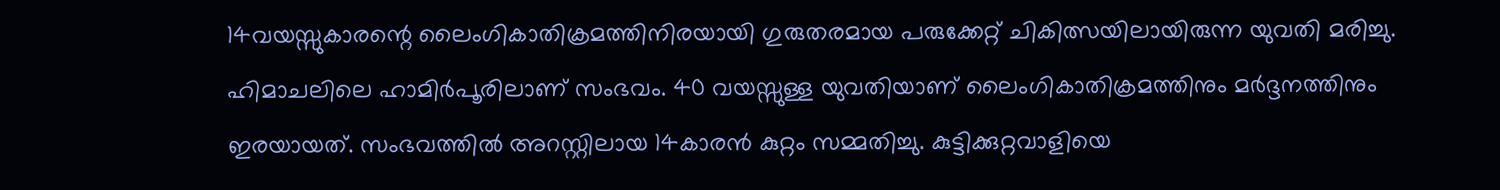14വയസ്സുകാരന്റെ ലൈംഗികാതിക്രമത്തിനിരയായി ഗുരുതരമായ പരുക്കേറ്റ് ചികിത്സയിലായിരുന്ന യുവതി മരിച്ചു. ഹിമാചലിലെ ഹാമിര്‍പൂരിലാണ് സംഭവം. 40 വയസ്സുള്ള യുവതിയാണ് ലൈംഗികാതിക്രമത്തിനും മര്‍ദ്ദനത്തിനും ഇരയായത്. സംഭവത്തില്‍ അറസ്റ്റിലായ 14കാരന്‍ കുറ്റം സമ്മതിച്ചു. കുട്ടിക്കുറ്റവാളിയെ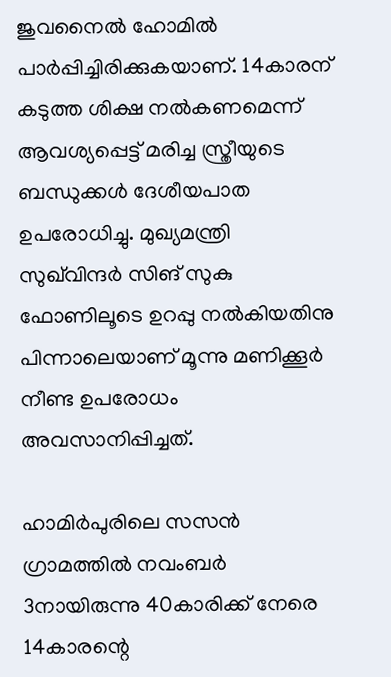ജുവനൈല്‍ ഹോമില്‍ പാര്‍പ്പിച്ചിരിക്കുകയാണ്. 14കാരന് കടുത്ത ശിക്ഷ നല്‍കണമെന്ന് ആവശ്യപ്പെട്ട് മരിച്ച സ്ത്രീയുടെ ബന്ധുക്കള്‍ ദേശീയപാത ഉപരോധിച്ചു. മുഖ്യമന്ത്രി സുഖ്‌വിന്ദര്‍ സിങ് സുകു ഫോണിലൂടെ ഉറപ്പു നല്‍കിയതിനു പിന്നാലെയാണ് മൂന്നു മണിക്കൂര്‍ നീണ്ട ഉപരോധം അവസാനിപ്പിച്ചത്.

ഹാമിര്‍പുരിലെ സസന്‍ ഗ്രാമത്തില്‍ നവംബര്‍ 3നായിരുന്നു 40കാരിക്ക് നേരെ 14കാരന്റെ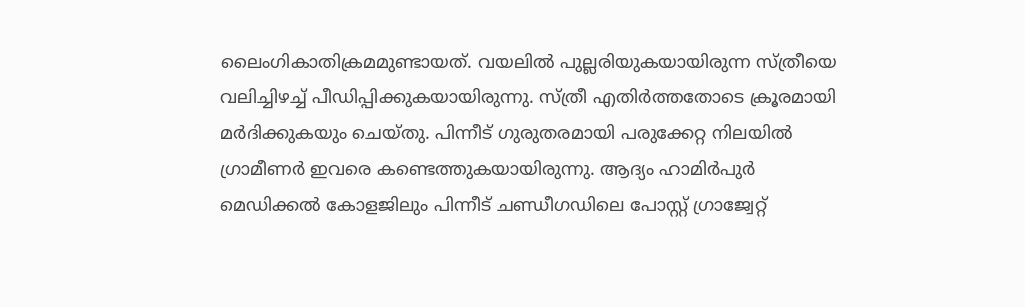ലൈംഗികാതിക്രമമുണ്ടായത്. വയലില്‍ പുല്ലരിയുകയായിരുന്ന സ്ത്രീയെ വലിച്ചിഴച്ച് പീഡിപ്പിക്കുകയായിരുന്നു. സ്ത്രീ എതിര്‍ത്തതോടെ ക്രൂരമായി മര്‍ദിക്കുകയും ചെയ്തു. പിന്നീട് ഗുരുതരമായി പരുക്കേറ്റ നിലയില്‍ ഗ്രാമീണര്‍ ഇവരെ കണ്ടെത്തുകയായിരുന്നു. ആദ്യം ഹാമിര്‍പുര്‍ മെഡിക്കല്‍ കോളജിലും പിന്നീട് ചണ്ഡീഗഡിലെ പോസ്റ്റ് ഗ്രാജ്വേറ്റ്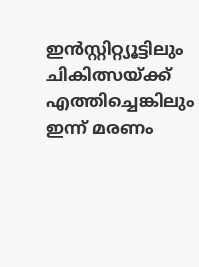ഇന്‍സ്റ്റിറ്റ്യൂട്ടിലും ചികിത്സയ്ക്ക് എത്തിച്ചെങ്കിലും ഇന്ന് മരണം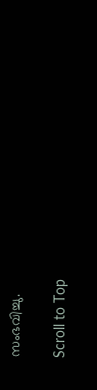സംഭവിച്ചു.

Scroll to Top